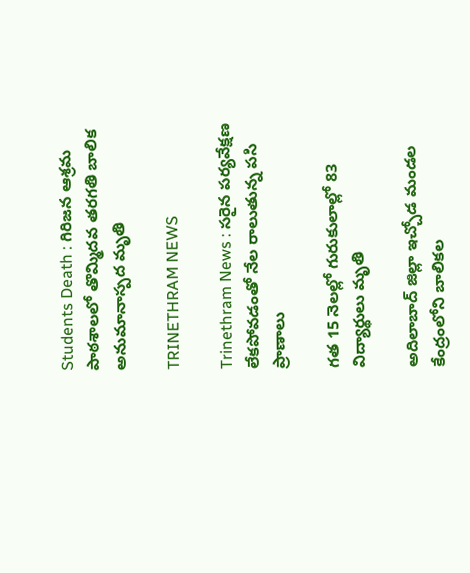Students Death : గిరిజన ఆశ్రమ పాఠశాలలో తొమ్మిదవ తరగతి బాలిక అనుమానాస్పద మృతి

TRINETHRAM NEWS

Trinethram News : సరైన పర్యవేక్షణ లేకపోవడంతో నేల రాలుతున్న పసి ప్రాణాలు

గత 15 నెలల్లో గురుకులాల్లో 83 విద్యార్థులు మృతి

అదిలాబాద్ జిల్లా ఇచ్చోడ మండల కేంద్రంలోని బాలికల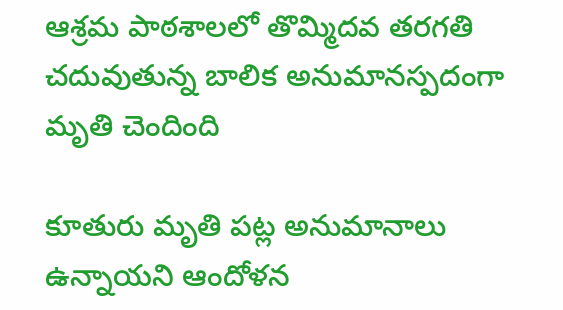ఆశ్రమ పాఠశాలలో తొమ్మిదవ తరగతి చదువుతున్న బాలిక అనుమానస్పదంగా మృతి చెందింది

కూతురు మృతి పట్ల అనుమానాలు ఉన్నాయని ఆందోళన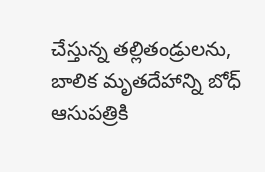చేస్తున్న తల్లితండ్రులను, బాలిక మృతదేహాన్ని బోధ్ ఆసుపత్రికి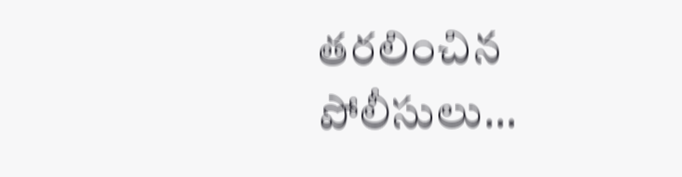తరలించిన పోలీసులు…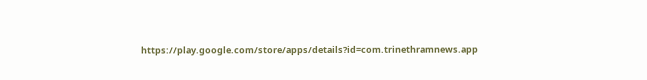https://play.google.com/store/apps/details?id=com.trinethramnews.app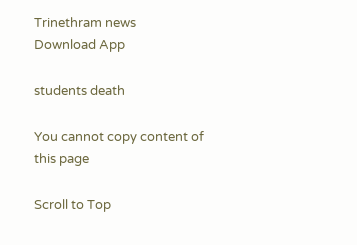Trinethram news
Download App

students death

You cannot copy content of this page

Scroll to Top